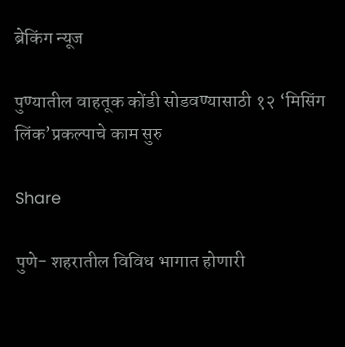ब्रेकिंग न्यूज

पुण्यातील वाहतूक कोंडी सोडवण्यासाठी १२ ‘मिसिंग लिंक’प्रकल्पाचे काम सुरु

Share

पुणे- शहरातील विविध भागात होणारी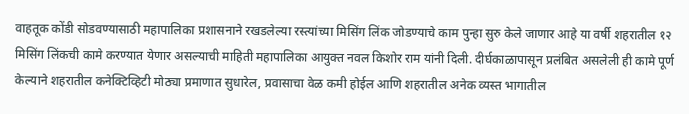वाहतूक कोंडी सोडवण्यासाठी महापालिका प्रशासनाने रखडलेल्या रस्त्यांच्या मिसिंग लिंक जोडण्याचे काम पुन्हा सुरु केले जाणार आहे या वर्षी शहरातील १२ मिसिंग लिंकची कामे करण्यात येणार असल्याची माहिती महापालिका आयुक्त नवल किशोर राम यांनी दिली. दीर्घकाळापासून प्रलंबित असलेली ही कामे पूर्ण केल्याने शहरातील कनेक्टिव्हिटी मोठ्या प्रमाणात सुधारेल, प्रवासाचा वेळ कमी होईल आणि शहरातील अनेक व्यस्त भागातील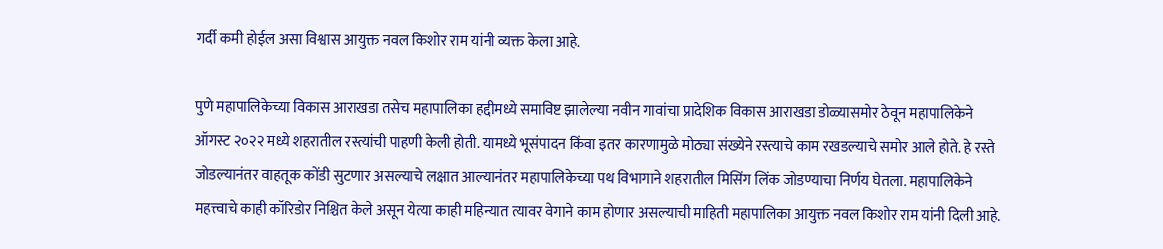गर्दी कमी होईल असा विश्वास आयुक्त नवल किशोर राम यांनी व्यक्त केला आहे.

पुणे महापालिकेच्या विकास आराखडा तसेच महापालिका हद्दीमध्ये समाविष्ट झालेल्या नवीन गावांचा प्रादेशिक विकास आराखडा डोळ्यासमोर ठेवून महापालिकेने ऑगस्ट २०२२ मध्ये शहरातील रस्त्यांची पाहणी केली होती. यामध्ये भूसंपादन किंवा इतर कारणामुळे मोठ्या संख्येने रस्त्याचे काम रखडल्याचे समोर आले होते. हे रस्ते जोडल्यानंतर वाहतूक कोंडी सुटणार असल्याचे लक्षात आल्यानंतर महापालिकेच्या पथ विभागाने शहरातील मिसिंग लिंक जोडण्याचा निर्णय घेतला. महापालिकेने महत्त्वाचे काही कॉरिडोर निश्चित केले असून येत्या काही महिन्यात त्यावर वेगाने काम होणार असल्याची माहिती महापालिका आयुक्त नवल किशोर राम यांनी दिली आहे.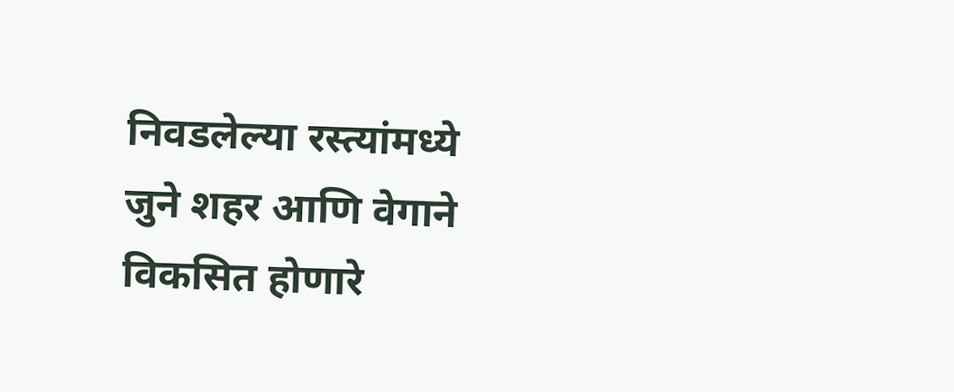निवडलेल्या रस्त्यांमध्ये जुने शहर आणि वेगाने विकसित होणारे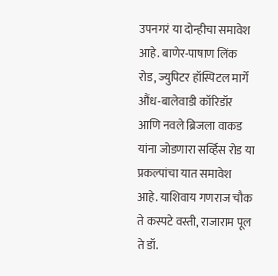उपनगरं या दोन्हीचा समावेश आहे. बाणेर-पाषाण लिंक रोड, ज्युपिटर हॉस्पिटल मार्गे औंध-बालेवाडी कॉरिडॉर आणि नवले ब्रिजला वाकड यांना जोडणारा सर्व्हिस रोड या प्रकल्पांचा यात समावेश आहे. याशिवाय गणराज चौक ते कस्पटे वस्ती, राजाराम पूल ते डॉ.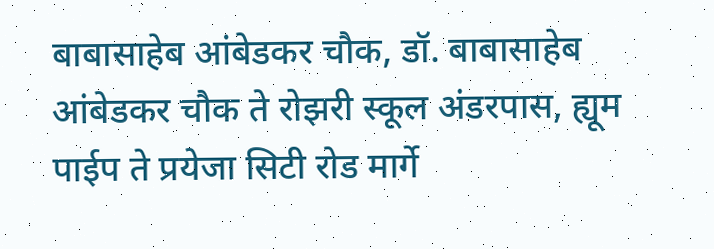बाबासाहेब आंबेडकर चौक, डॉ. बाबासाहेब आंबेडकर चौक ते रोझरी स्कूल अंडरपास, ह्यूम पाईप ते प्रयेजा सिटी रोड मार्गे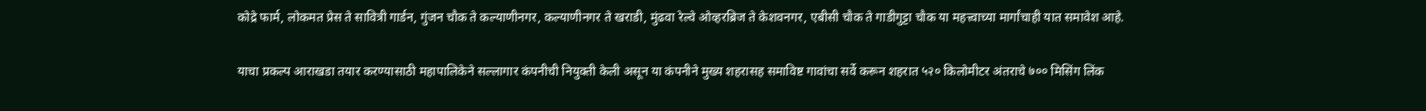कोद्रे फार्म, लोकमत प्रेस ते सावित्री गार्डन, गुंजन चौक ते कल्याणीनगर, कल्याणीनगर ते खराडी, मुंढवा रेल्वे ओव्हरब्रिज ते केशवनगर, एबीसी चौक ते गाडीगुट्टा चौक या महत्त्वाच्या मार्गांचाही यात समावेश आहे.

याचा प्रकल्प आराखडा तयार करण्यासाठी महापालिकेने सल्लागार कंपनीची नियुक्ती केली असून या कंपनीने मुख्य शहरासह समाविष्ट गावांचा सर्वे करून शहरात ५२० किलोमीटर अंतराचे ७०० मिसिंग लिंक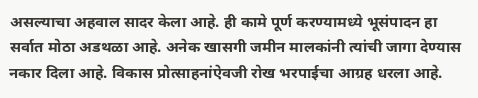असल्याचा अहवाल सादर केला आहे. ही कामे पूर्ण करण्यामध्ये भूसंपादन हा सर्वात मोठा अडथळा आहे. अनेक खासगी जमीन मालकांनी त्यांची जागा देण्यास नकार दिला आहे. विकास प्रोत्साहनांऐवजी रोख भरपाईचा आग्रह धरला आहे.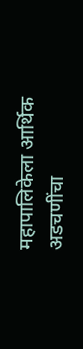महापालिकेला आर्थिक अडचणींचा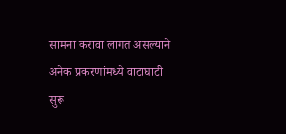सामना करावा लागत असल्याने अनेक प्रकरणांमध्ये वाटाघाटी सुरू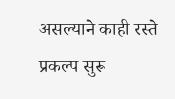असल्याने काही रस्ते प्रकल्प सुरू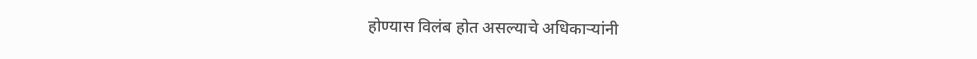होण्यास विलंब होत असल्याचे अधिकाऱ्यांनी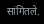सांगितले.